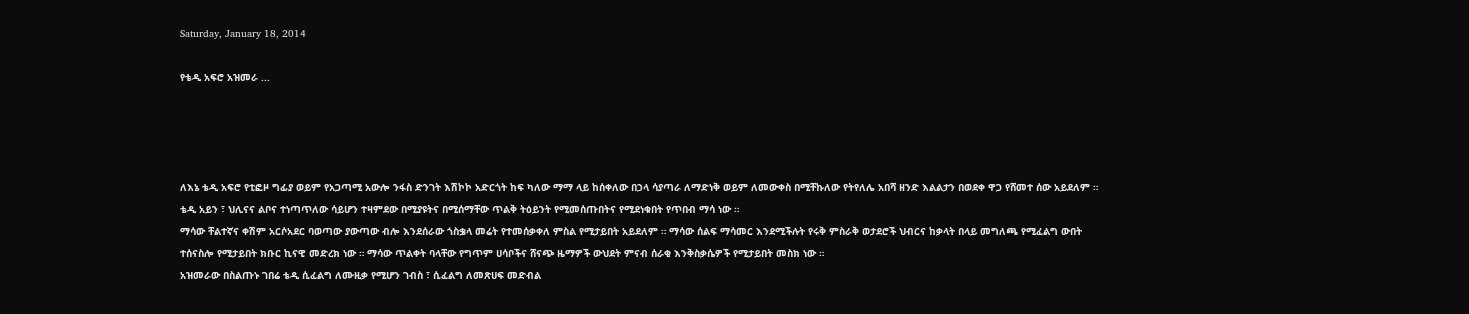Saturday, January 18, 2014

የቴዲ አፍሮ አዝመራ ...




ለእኔ ቴዲ አፍሮ የቲፎዞ ግፊያ ወይም የአጋጣሚ አውሎ ንፋስ ድንገት እሽኮኮ አድርጎት ከፍ ካለው ማማ ላይ ከሰቀለው በኃላ ሳያጣራ ለማድነቅ ወይም ለመውቀስ በሚቸኩለው የትየለሌ አበሻ ዘንድ እልልታን በወደቀ ዋጋ የሸመተ ሰው አይደለም ። ቴዲ አይን ፣ ህሊናና ልቦና ተነጣጥለው ሳይሆን ተዛምደው በሚያዩትና በሚሰማቸው ጥልቅ ትዕይንት የሚመሰጡበትና የሚደነቁበት የጥበብ ማሳ ነው ።
ማሳው ቸልተኛና ቀሽም አርሶአደር ባወጣው ያውጣው ብሎ እንደሰራው ጎስቌላ መሬት የተመሰቃቀለ ምስል የሚታይበት አይደለም ። ማሳው ሰልፍ ማሳመር እንደሚችሉት የሩቅ ምስራቅ ወታደሮች ህብርና ከቃላት በላይ መግለጫ የሚፈልግ ውበት ተሰናስሎ የሚታይበት ክቡር ኪናዊ መድረክ ነው ። ማሳው ጥልቀት ባላቸው የግጥም ሀሳቦችና ሸናጭ ዜማዎች ውህደት ምናብ ሰራቂ እንቅስቃሴዎች የሚታይበት መስክ ነው ።
አዝመራው በስልጡኑ ገበሬ ቴዲ ሲፈልግ ለሙዚቃ የሚሆን ገብስ ፣ ሲፈልግ ለመጽሀፍ መድብል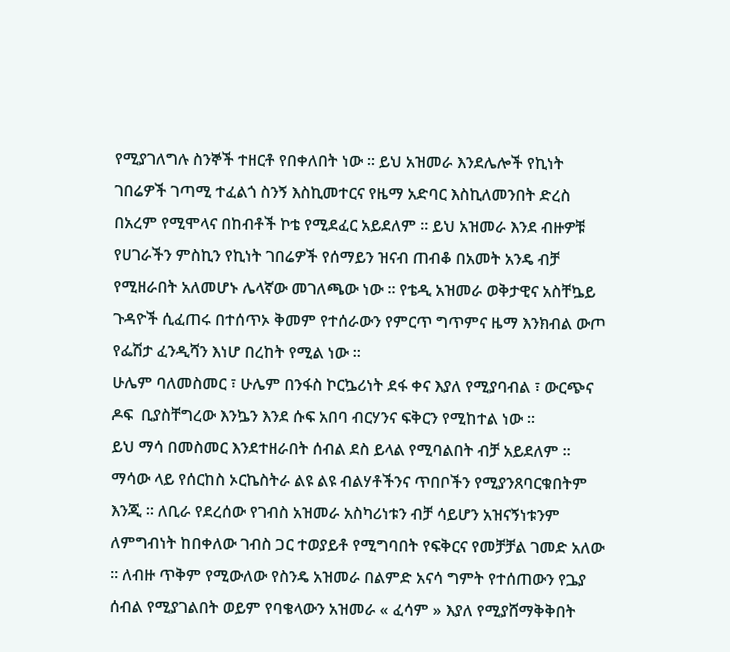የሚያገለግሉ ስንኞች ተዘርቶ የበቀለበት ነው ። ይህ አዝመራ እንደሌሎች የኪነት ገበሬዎች ገጣሚ ተፈልጎ ስንኝ እስኪመተርና የዜማ አድባር እስኪለመንበት ድረስ በአረም የሚሞላና በከብቶች ኮቴ የሚደፈር አይደለም ። ይህ አዝመራ እንደ ብዙዎቹ የሀገራችን ምስኪን የኪነት ገበሬዎች የሰማይን ዝናብ ጠብቆ በአመት አንዴ ብቻ የሚዘራበት አለመሆኑ ሌላኛው መገለጫው ነው ። የቴዲ አዝመራ ወቅታዊና አስቸኴይ ጉዳዮች ሲፈጠሩ በተሰጥኦ ቅመም የተሰራውን የምርጥ ግጥምና ዜማ እንክብል ውጦ የፌሽታ ፈንዲሻን እነሆ በረከት የሚል ነው ።
ሁሌም ባለመስመር ፣ ሁሌም በንፋስ ኮርኴሪነት ደፋ ቀና እያለ የሚያባብል ፣ ውርጭና ዶፍ  ቢያስቸግረው እንኴን እንደ ሱፍ አበባ ብርሃንና ፍቅርን የሚከተል ነው ።
ይህ ማሳ በመስመር እንደተዘራበት ሰብል ደስ ይላል የሚባልበት ብቻ አይደለም ። ማሳው ላይ የሰርከስ ኦርኬስትራ ልዩ ልዩ ብልሃቶችንና ጥበቦችን የሚያንጸባርቁበትም እንጂ ። ለቢራ የደረሰው የገብስ አዝመራ አስካሪነቱን ብቻ ሳይሆን አዝናኝነቱንም ለምግብነት ከበቀለው ገብስ ጋር ተወያይቶ የሚግባበት የፍቅርና የመቻቻል ገመድ አለው ። ለብዙ ጥቅም የሚውለው የስንዴ አዝመራ በልምድ አናሳ ግምት የተሰጠውን የጔያ ሰብል የሚያገልበት ወይም የባቄላውን አዝመራ « ፈሳም » እያለ የሚያሸማቅቅበት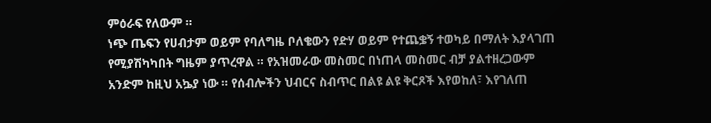ምዕራፍ የለውም ።
ነጭ ጤፍን የሀብታም ወይም የባለግዜ ቦለቄውን የድሃ ወይም የተጨቌኝ ተወካይ በማለት እያላገጠ የሚያሽካካበት ግዜም ያጥረዋል ። የአዝመራው መስመር በነጠላ መስመር ብቻ ያልተዘረጋውም አንድም ከዚህ አኴያ ነው ። የሰብሎችን ህብርና ስብጥር በልዩ ልዩ ቅርጾች እየወከለ፣ እየገለጠ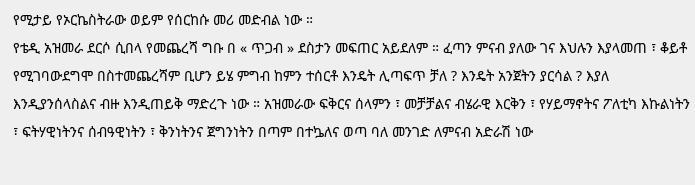የሚታይ የኦርኬስትራው ወይም የሰርከሱ መሪ መድብል ነው ።
የቴዲ አዝመራ ደርሶ ሲበላ የመጨረሻ ግቡ በ « ጥጋብ » ደስታን መፍጠር አይደለም ። ፈጣን ምናብ ያለው ገና እህሉን እያላመጠ ፣ ቆይቶ የሚገባውደግሞ በስተመጨረሻም ቢሆን ይሄ ምግብ ከምን ተሰርቶ እንዴት ሊጣፍጥ ቻለ ? እንዴት አንጀትን ያርሳል ? እያለ እንዲያንሰላስልና ብዙ እንዲጠይቅ ማድረጉ ነው ። አዝመራው ፍቅርና ሰላምን ፣ መቻቻልና ብሄራዊ እርቅን ፣ የሃይማኖትና ፖለቲካ እኩልነትን ፣ ፍትሃዊነትንና ሰብዓዊነትን ፣ ቅንነትንና ጀግንነትን በጣም በተኴለና ወጣ ባለ መንገድ ለምናብ አድራሽ ነው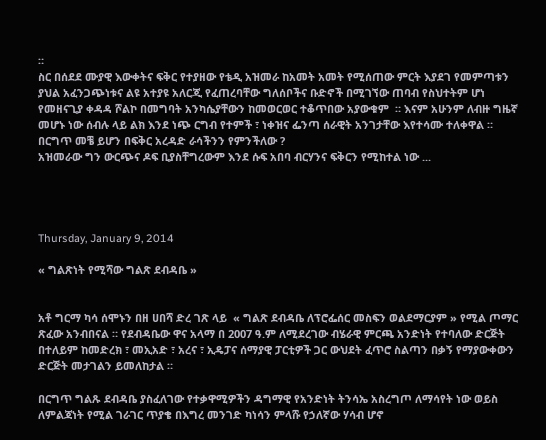።
ስር በሰደደ ሙያዊ እውቀትና ፍቅር የተያዘው የቴዲ አዝመራ ከአመት አመት የሚሰጠው ምርት እያደገ የመምጣቱን ያህል አፈንጋጭነቱና ልዩ አተያዩ አለርጂ የፈጠረባቸው ግለሰቦችና ቡድኖች በሚገኘው ጠባብ የስህተትም ሆነ የመዘናጊያ ቀዳዳ ሾልኮ በመግባት አንካሴያቸውን ከመወርወር ተቆጥበው አያውቁም  ። እናም አሁንም ለብዙ ግዜኛ መሆኑ ነው ሰብሉ ላይ ልክ እንደ ነጭ ርግብ የተምች ፣ ነቀዝና ፌንጣ ሰራዊት አንገታቸው እየተሳሙ ተለቀዋል ።
በርግጥ መቼ ይሆን በፍቅር አረዳድ ራሳችንን የምንችለው ?
አዝመራው ግን ውርጭና ዶፍ ቢያስቸግረውም እንደ ሱፍ አበባ ብርሃንና ፍቅርን የሚከተል ነው ...




Thursday, January 9, 2014

« ግልጽነት የሚሻው ግልጽ ደብዳቤ »


አቶ ግርማ ካሳ ሰሞኑን በዘ ሀበሻ ድረ ገጽ ላይ  « ግልጽ ደብዳቤ ለፕሮፌሰር መስፍን ወልደማርያም » የሚል ጦማር ጽፈው አንብበናል ። የደብዳቤው ዋና አላማ በ 2007 ዓ.ም ለሚደረገው ብሄራዊ ምርጫ አንድነት የተባለው ድርጅት በተለይም ከመድረክ ፣ መኢአድ ፣ አረና ፣ ኢዴፓና ሰማያዊ ፓርቲዎች ጋር ውህደት ፈጥሮ ስልጣን በቃኝ የማያውቀውን ድርጅት መታገልን ይመለከታል ።

በርግጥ ግልጹ ደብዳቤ ያስፈለገው የተቃዋሚዎችን ዳግማዊ የአንድነት ትንሳኤ አስረግጦ ለማሳየት ነው ወይስ ለምልጃነት የሚል ገራገር ጥያቄ በእግረ መንገድ ካነሳን ምላሹ የኃለኛው ሃሳብ ሆኖ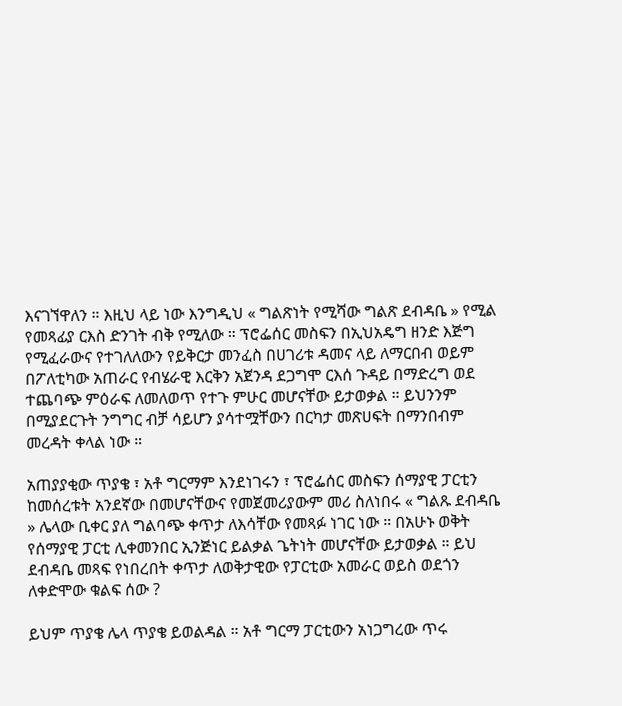እናገኘዋለን ። እዚህ ላይ ነው እንግዲህ « ግልጽነት የሚሻው ግልጽ ደብዳቤ » የሚል የመጻፊያ ርእስ ድንገት ብቅ የሚለው ። ፕሮፌሰር መስፍን በኢህአዴግ ዘንድ እጅግ የሚፈራውና የተገለለውን የይቅርታ መንፈስ በሀገሪቱ ዳመና ላይ ለማርበብ ወይም በፖለቲካው አጠራር የብሄራዊ እርቅን አጀንዳ ደጋግሞ ርእሰ ጉዳይ በማድረግ ወደ ተጨባጭ ምዕራፍ ለመለወጥ የተጉ ምሁር መሆናቸው ይታወቃል ። ይህንንም በሚያደርጉት ንግግር ብቻ ሳይሆን ያሳተሟቸውን በርካታ መጽሀፍት በማንበብም መረዳት ቀላል ነው ።

አጠያያቂው ጥያቄ ፣ አቶ ግርማም እንደነገሩን ፣ ፕሮፌሰር መስፍን ሰማያዊ ፓርቲን ከመሰረቱት አንደኛው በመሆናቸውና የመጀመሪያውም መሪ ስለነበሩ « ግልጹ ደብዳቤ » ሌላው ቢቀር ያለ ግልባጭ ቀጥታ ለእሳቸው የመጻፉ ነገር ነው ። በአሁኑ ወቅት የሰማያዊ ፓርቲ ሊቀመንበር ኢንጅነር ይልቃል ጌትነት መሆናቸው ይታወቃል ። ይህ ደብዳቤ መጻፍ የነበረበት ቀጥታ ለወቅታዊው የፓርቲው አመራር ወይስ ወደጎን ለቀድሞው ቁልፍ ሰው ?

ይህም ጥያቄ ሌላ ጥያቄ ይወልዳል ። አቶ ግርማ ፓርቲውን አነጋግረው ጥሩ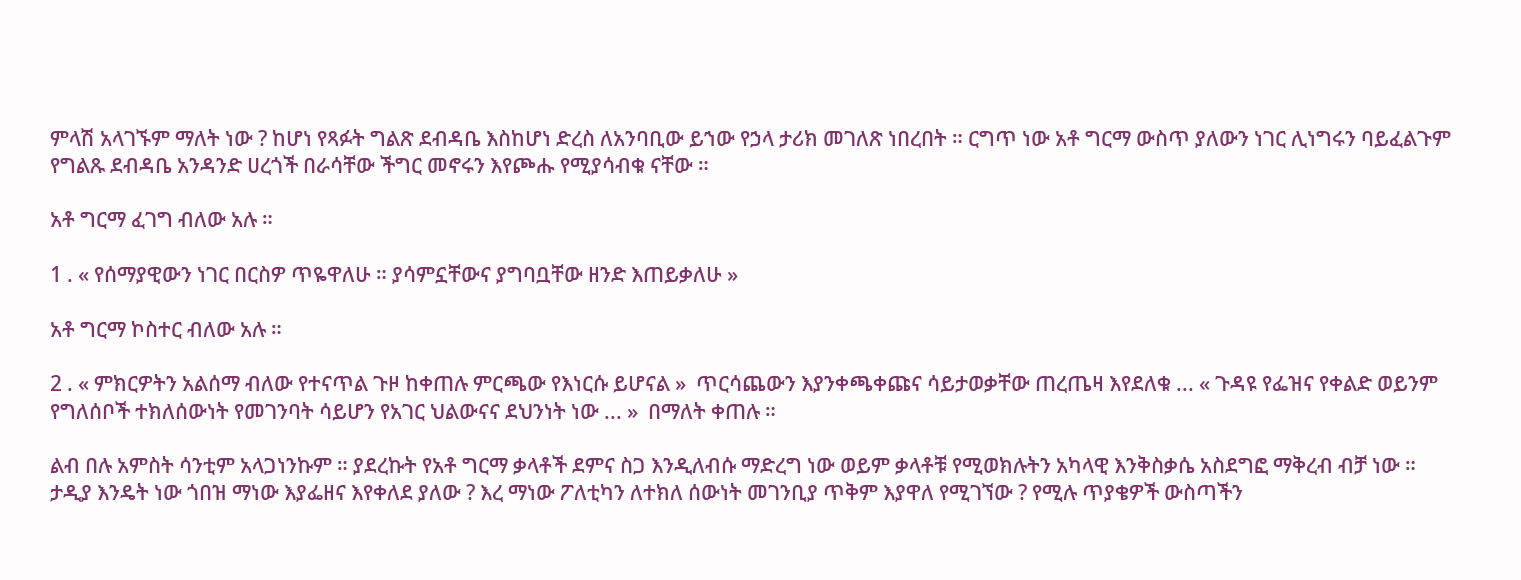ምላሽ አላገኙም ማለት ነው ? ከሆነ የጻፉት ግልጽ ደብዳቤ እስከሆነ ድረስ ለአንባቢው ይኀው የኃላ ታሪክ መገለጽ ነበረበት ። ርግጥ ነው አቶ ግርማ ውስጥ ያለውን ነገር ሊነግሩን ባይፈልጉም የግልጹ ደብዳቤ አንዳንድ ሀረጎች በራሳቸው ችግር መኖሩን እየጮሑ የሚያሳብቁ ናቸው ።

አቶ ግርማ ፈገግ ብለው አሉ ።

1 . « የሰማያዊውን ነገር በርስዎ ጥዬዋለሁ ። ያሳምኗቸውና ያግባቧቸው ዘንድ እጠይቃለሁ »

አቶ ግርማ ኮስተር ብለው አሉ ።

2 . « ምክርዎትን አልሰማ ብለው የተናጥል ጉዞ ከቀጠሉ ምርጫው የእነርሱ ይሆናል »  ጥርሳጨውን እያንቀጫቀጩና ሳይታወቃቸው ጠረጤዛ እየደለቁ ... « ጉዳዩ የፌዝና የቀልድ ወይንም የግለሰቦች ተክለሰውነት የመገንባት ሳይሆን የአገር ህልውናና ደህንነት ነው ... »  በማለት ቀጠሉ ።

ልብ በሉ አምስት ሳንቲም አላጋነንኩም ። ያደረኩት የአቶ ግርማ ቃላቶች ደምና ስጋ እንዲለብሱ ማድረግ ነው ወይም ቃላቶቹ የሚወክሉትን አካላዊ እንቅስቃሴ አስደግፎ ማቅረብ ብቻ ነው ። ታዲያ እንዴት ነው ጎበዝ ማነው እያፌዘና እየቀለደ ያለው ? እረ ማነው ፖለቲካን ለተክለ ሰውነት መገንቢያ ጥቅም እያዋለ የሚገኘው ? የሚሉ ጥያቄዎች ውስጣችን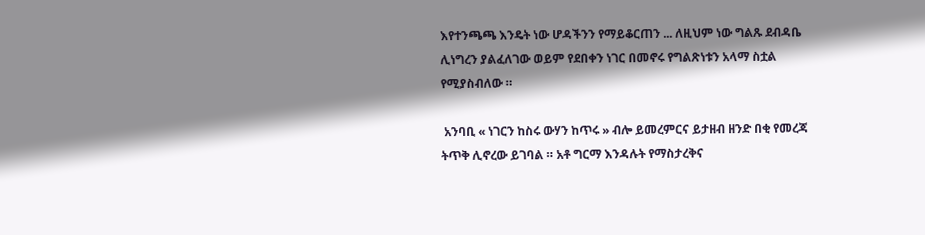እየተንጫጫ እንዴት ነው ሆዳችንን የማይቆርጠን ... ለዚህም ነው ግልጹ ደብዳቤ ሊነግረን ያልፈለገው ወይም የደበቀን ነገር በመኖሩ የግልጽነቱን አላማ ስቷል የሚያስብለው ።

 አንባቢ « ነገርን ከስሩ ውሃን ከጥሩ » ብሎ ይመረምርና ይታዘብ ዘንድ በቂ የመረጃ ትጥቅ ሊኖረው ይገባል ። አቶ ግርማ እንዳሉት የማስታረቅና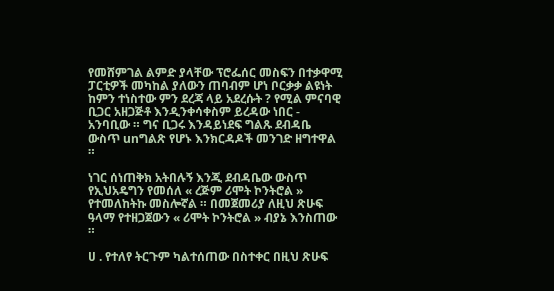የመሸምገል ልምድ ያላቸው ፕሮፌሰር መስፍን በተቃዋሚ ፓርቲዎች መካከል ያለውን ጠባብም ሆነ ቦርቃቃ ልዩነት ከምን ተነስተው ምን ደረጃ ላይ አደረሱት ? የሚል ምናባዊ ቢጋር አዘጋጅቶ እንዲንቀሳቀስም ይረዳው ነበር - አንባቢው ። ግና ቢጋሩ እንዳይነደፍ ግልጹ ደብዳቤ ውስጥ unግልጽ የሆኑ እንክርዳዶች መንገድ ዘግተዋል ።

ነገር ሰነጠቅክ አትበሉኝ እንጂ ደብዳቤው ውስጥ የኢህአዴግን የመሰለ « ረጅም ሪሞት ኮንትሮል » የተመለከትኩ መስሎኛል ። በመጀመሪያ ለዚህ ጽሁፍ ዓላማ የተዘጋጀውን « ሪሞት ኮንትሮል » ብያኔ እንስጠው ።

ሀ . የተለየ ትርጉም ካልተሰጠው በስተቀር በዚህ ጽሁፍ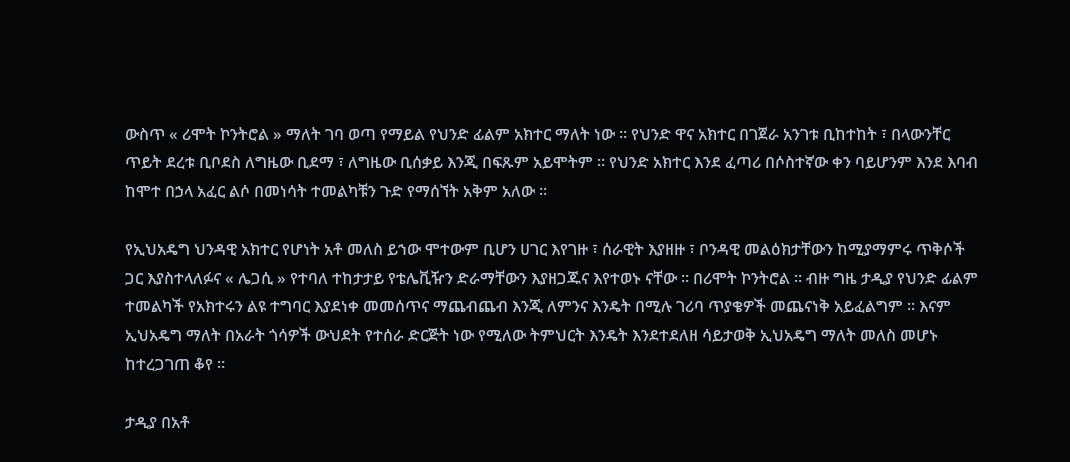ውስጥ « ሪሞት ኮንትሮል » ማለት ገባ ወጣ የማይል የህንድ ፊልም አክተር ማለት ነው ። የህንድ ዋና አክተር በገጀራ አንገቱ ቢከተከት ፣ በላውንቸር ጥይት ደረቱ ቢቦደስ ለግዜው ቢደማ ፣ ለግዜው ቢሰቃይ እንጂ በፍጹም አይሞትም ። የህንድ አክተር እንደ ፈጣሪ በሶስተኛው ቀን ባይሆንም እንደ እባብ ከሞተ በኃላ አፈር ልሶ በመነሳት ተመልካቹን ጉድ የማሰኘት አቅም አለው ።

የኢህአዴግ ህንዳዊ አክተር የሆነት አቶ መለስ ይኀው ሞተውም ቢሆን ሀገር እየገዙ ፣ ሰራዊት እያዘዙ ፣ ቦንዳዊ መልዕክታቸውን ከሚያማምሩ ጥቅሶች ጋር እያስተላለፉና « ሌጋሲ » የተባለ ተከታታይ የቴሌቪዥን ድራማቸውን እያዘጋጁና እየተወኑ ናቸው ። በሪሞት ኮንትሮል ። ብዙ ግዜ ታዲያ የህንድ ፊልም ተመልካች የአክተሩን ልዩ ተግባር እያደነቀ መመሰጥና ማጨብጨብ እንጂ ለምንና እንዴት በሚሉ ገሪባ ጥያቄዎች መጨናነቅ አይፈልግም ። እናም ኢህአዴግ ማለት በአራት ጎሳዎች ውህደት የተሰራ ድርጅት ነው የሚለው ትምህርት እንዴት እንደተደለዘ ሳይታወቅ ኢህአዴግ ማለት መለስ መሆኑ ከተረጋገጠ ቆየ ።

ታዲያ በአቶ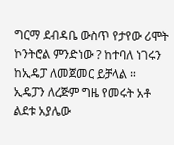ግርማ ደብዳቤ ውስጥ የታየው ሪሞት ኮንትሮል ምንድነው ? ከተባለ ነገሩን ከኢዴፓ ለመጀመር ይቻላል ። ኢዴፓን ለረጅም ግዜ የመሩት አቶ ልደቱ አያሌው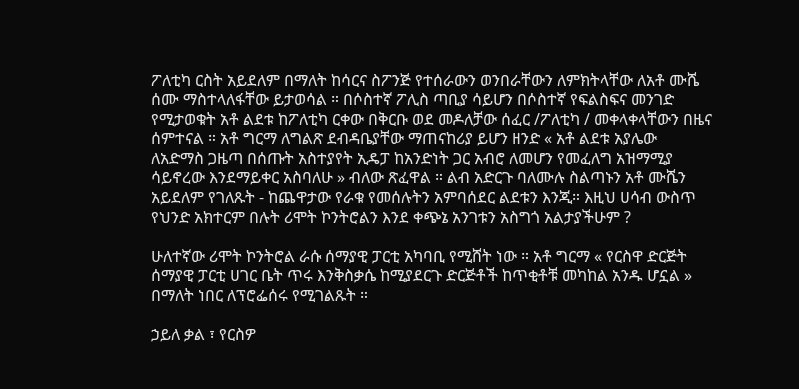ፖለቲካ ርስት አይደለም በማለት ከሳርና ስፖንጅ የተሰራውን ወንበራቸውን ለምክትላቸው ለአቶ ሙሼ ሰሙ ማስተላለፋቸው ይታወሳል ። በሶስተኛ ፖሊስ ጣቢያ ሳይሆን በሶስተኛ የፍልስፍና መንገድ የሚታወቁት አቶ ልደቱ ከፖለቲካ ርቀው በቅርቡ ወደ መዶለቻው ሰፈር /ፖለቲካ / መቀላቀላቸውን በዜና ሰምተናል ። አቶ ግርማ ለግልጽ ደብዳቤያቸው ማጠናከሪያ ይሆን ዘንድ « አቶ ልደቱ አያሌው ለአድማስ ጋዜጣ በሰጡት አስተያየት ኢዴፓ ከአንድነት ጋር አብሮ ለመሆን የመፈለግ አዝማሚያ ሳይኖረው እንደማይቀር አስባለሁ » ብለው ጽፈዋል ። ልብ አድርጉ ባለሙሉ ስልጣኑን አቶ ሙሼን አይደለም የገለጹት - ከጨዋታው የራቁ የመሰሉትን አምባሰደር ልደቱን እንጂ። እዚህ ሀሳብ ውስጥ የህንድ አክተርም በሉት ሪሞት ኮንትሮልን እንደ ቀጭኔ አንገቱን አስግጎ አልታያችሁም ?

ሁለተኛው ሪሞት ኮንትሮል ራሱ ሰማያዊ ፓርቲ አካባቢ የሚሸት ነው ። አቶ ግርማ « የርስዋ ድርጅት ሰማያዊ ፓርቲ ሀገር ቤት ጥሩ እንቅስቃሴ ከሚያደርጉ ድርጅቶች ከጥቂቶቹ መካከል አንዱ ሆኗል » በማለት ነበር ለፕሮፌሰሩ የሚገልጹት ።

ኃይለ ቃል ፣ የርስዎ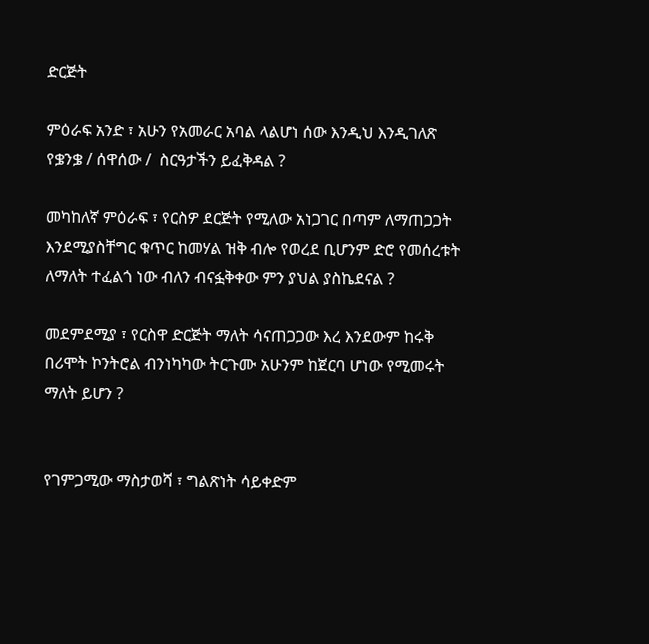ድርጅት

ምዕራፍ አንድ ፣ አሁን የአመራር አባል ላልሆነ ሰው እንዲህ እንዲገለጽ የቌንቌ / ሰዋሰው /  ስርዓታችን ይፈቅዳል ?

መካከለኛ ምዕራፍ ፣ የርስዎ ደርጅት የሚለው አነጋገር በጣም ለማጠጋጋት እንደሚያስቸግር ቁጥር ከመሃል ዝቅ ብሎ የወረደ ቢሆንም ድሮ የመሰረቱት ለማለት ተፈልጎ ነው ብለን ብናፏቅቀው ምን ያህል ያስኬደናል ?

መደምደሚያ ፣ የርስዋ ድርጅት ማለት ሳናጠጋጋው እረ እንደውም ከሩቅ በሪሞት ኮንትሮል ብንነካካው ትርጉሙ አሁንም ከጀርባ ሆነው የሚመሩት ማለት ይሆን ?


የገምጋሚው ማስታወሻ ፣ ግልጽነት ሳይቀድም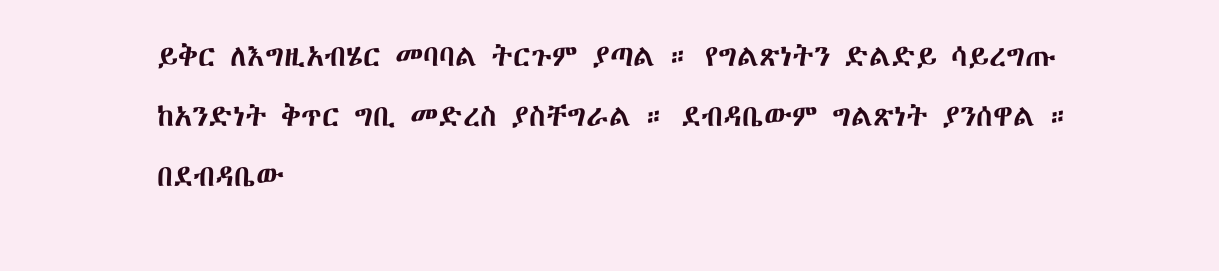ይቅር ለእግዚአብሄር መባባል ትርጉም ያጣል ። የግልጽነትን ድልድይ ሳይረግጡ ከአንድነት ቅጥር ግቢ መድረስ ያስቸግራል ። ደብዳቤውም ግልጽነት ያንሰዋል ። በደብዳቤው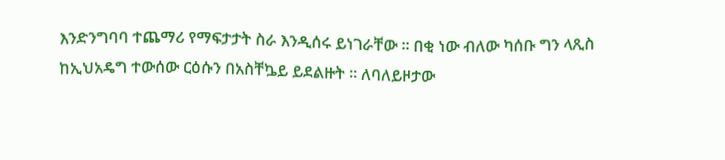እንድንግባባ ተጨማሪ የማፍታታት ስራ እንዲሰሩ ይነገራቸው ። በቂ ነው ብለው ካሰቡ ግን ላጺስ ከኢህአዴግ ተውሰው ርዕሱን በአስቸኴይ ይደልዙት ። ለባለይዞታው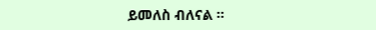ይመለስ ብለናል ።